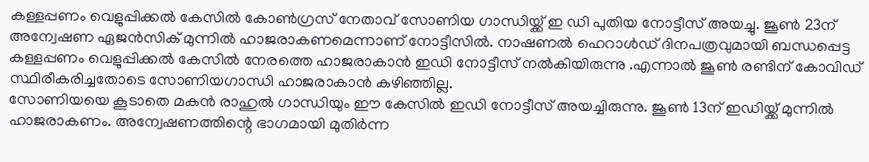കള്ളപ്പണം വെളുപ്പിക്കൽ കേസിൽ കോൺഗ്രസ് നേതാവ് സോണിയ ഗാന്ധിയ്ക്ക് ഇ ഡി പുതിയ നോട്ടീസ് അയച്ചു. ജൂൺ 23ന് അന്വേഷണ ഏജൻസിക് മുന്നിൽ ഹാജരാകണമെന്നാണ് നോട്ടീസിൽ. നാഷണൽ ഹെറാൾഡ് ദിനപത്രവുമായി ബന്ധപ്പെട്ട കള്ളപ്പണം വെളുപ്പിക്കൽ കേസിൽ നേരത്തെ ഹാജരാകാൻ ഇഡി നോട്ടീസ് നൽകിയിരുന്നു .എന്നാൽ ജൂൺ രണ്ടിന് കോവിഡ് സ്ഥിരീകരിച്ചതോടെ സോണിയഗാന്ധി ഹാജരാകാൻ കഴിഞ്ഞില്ല.
സോണിയയെ കൂടാതെ മകൻ രാഹുൽ ഗാന്ധിയും ഈ കേസിൽ ഇഡി നോട്ടീസ് അയച്ചിരുന്നു. ജൂൺ 13ന് ഇഡിയ്ക്ക് മുന്നിൽ ഹാജരാകണം. അന്വേഷണത്തിന്റെ ഭാഗമായി മുതിർന്ന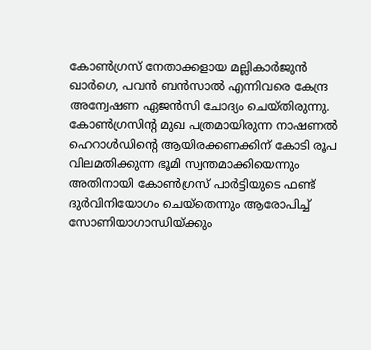കോൺഗ്രസ് നേതാക്കളായ മല്ലികാർജുൻ ഖാർഗെ, പവൻ ബൻസാൽ എന്നിവരെ കേന്ദ്ര അന്വേഷണ ഏജൻസി ചോദ്യം ചെയ്തിരുന്നു.
കോൺഗ്രസിന്റ മുഖ പത്രമായിരുന്ന നാഷണൽ ഹെറാൾഡിന്റെ ആയിരക്കണക്കിന് കോടി രൂപ വിലമതിക്കുന്ന ഭൂമി സ്വന്തമാക്കിയെന്നും അതിനായി കോൺഗ്രസ് പാർട്ടിയുടെ ഫണ്ട് ദുർവിനിയോഗം ചെയ്തെന്നും ആരോപിച്ച് സോണിയാഗാന്ധിയ്ക്കും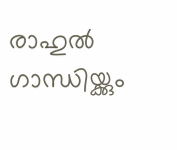രാഹുൽ ഗാന്ധിയ്ക്കും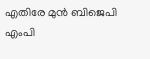എതിരേ മുൻ ബിജെപി എംപി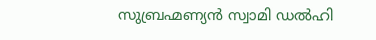സുബ്രഹ്മണ്യൻ സ്വാമി ഡൽഹി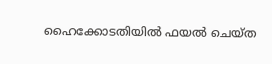ഹൈക്കോടതിയിൽ ഫയൽ ചെയ്ത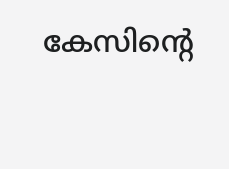കേസിന്റെ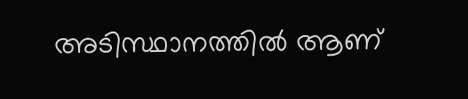അടിസ്ഥാനത്തിൽ ആണ്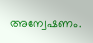അന്വേഷണം.